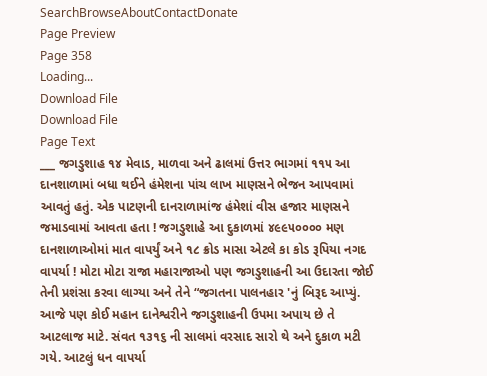SearchBrowseAboutContactDonate
Page Preview
Page 358
Loading...
Download File
Download File
Page Text
___ જગડુશાહ ૧૪ મેવાડ, માળવા અને ઢાલમાં ઉત્તર ભાગમાં ૧૧૫ આ દાનશાળામાં બધા થઈને હંમેશના પાંચ લાખ માણસને ભેજન આપવામાં આવતું હતું. એક પાટણની દાનરાળામાંજ હંમેશાં વીસ હજાર માણસને જમાડવામાં આવતા હતા ! જગડુશાહે આ દુકાળમાં ૪૯૯૫૦૦૦૦ મણ દાનશાળાઓમાં માત વાપર્યું અને ૧૮ ક્રોડ માસા એટલે કા કોડ રૂપિયા નગદ વાપર્યા ! મોટા મોટા રાજા મહારાજાઓ પણ જગડુશાહની આ ઉદારતા જોઈ તેની પ્રશંસા કરવા લાગ્યા અને તેને “જગતના પાલનહાર 'નું બિરૂદ આપ્યું. આજે પણ કોઈ મહાન દાનેશ્વરીને જગડુશાહની ઉપમા અપાય છે તે આટલાજ માટે. સંવત ૧૩૧૬ ની સાલમાં વરસાદ સારો થે અને દુકાળ મટી ગયે. આટલું ધન વાપર્યા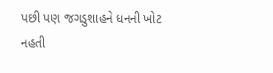પછી પણ જગડુશાહને ધનની ખોટ નહતી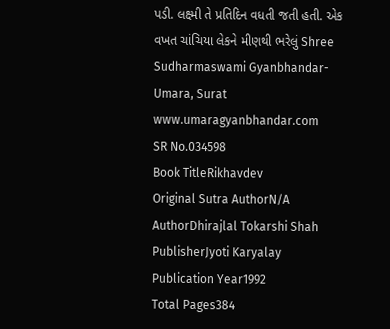પડી. લક્ષ્મી તે પ્રતિદિન વધતી જતી હતી. એક વખત ચાંચિયા લેકને મીણથી ભરેલું Shree Sudharmaswami Gyanbhandar-Umara, Surat www.umaragyanbhandar.com
SR No.034598
Book TitleRikhavdev
Original Sutra AuthorN/A
AuthorDhirajlal Tokarshi Shah
PublisherJyoti Karyalay
Publication Year1992
Total Pages384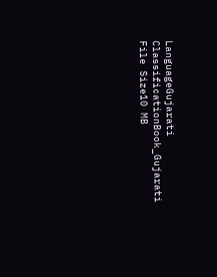LanguageGujarati
ClassificationBook_Gujarati
File Size10 MB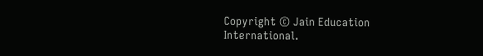Copyright © Jain Education International.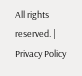All rights reserved. | Privacy Policy